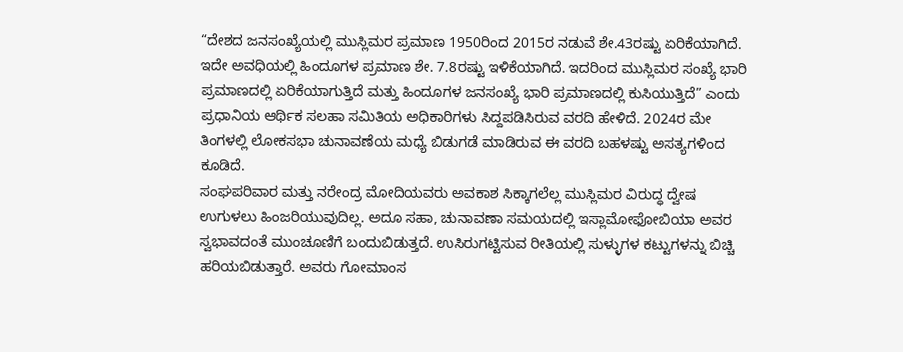“ದೇಶದ ಜನಸಂಖ್ಯೆಯಲ್ಲಿ ಮುಸ್ಲಿಮರ ಪ್ರಮಾಣ 1950ರಿಂದ 2015ರ ನಡುವೆ ಶೇ.43ರಷ್ಟು ಏರಿಕೆಯಾಗಿದೆ. ಇದೇ ಅವಧಿಯಲ್ಲಿ ಹಿಂದೂಗಳ ಪ್ರಮಾಣ ಶೇ. 7.8ರಷ್ಟು ಇಳಿಕೆಯಾಗಿದೆ. ಇದರಿಂದ ಮುಸ್ಲಿಮರ ಸಂಖ್ಯೆ ಭಾರಿ ಪ್ರಮಾಣದಲ್ಲಿ ಏರಿಕೆಯಾಗುತ್ತಿದೆ ಮತ್ತು ಹಿಂದೂಗಳ ಜನಸಂಖ್ಯೆ ಭಾರಿ ಪ್ರಮಾಣದಲ್ಲಿ ಕುಸಿಯುತ್ತಿದೆ” ಎಂದು ಪ್ರಧಾನಿಯ ಆರ್ಥಿಕ ಸಲಹಾ ಸಮಿತಿಯ ಅಧಿಕಾರಿಗಳು ಸಿದ್ದಪಡಿಸಿರುವ ವರದಿ ಹೇಳಿದೆ. 2024ರ ಮೇ ತಿಂಗಳಲ್ಲಿ ಲೋಕಸಭಾ ಚುನಾವಣೆಯ ಮಧ್ಯೆ ಬಿಡುಗಡೆ ಮಾಡಿರುವ ಈ ವರದಿ ಬಹಳಷ್ಟು ಅಸತ್ಯಗಳಿಂದ ಕೂಡಿದೆ.
ಸಂಘಪರಿವಾರ ಮತ್ತು ನರೇಂದ್ರ ಮೋದಿಯವರು ಅವಕಾಶ ಸಿಕ್ಕಾಗಲೆಲ್ಲ ಮುಸ್ಲಿಮರ ವಿರುದ್ಧ ದ್ವೇಷ ಉಗುಳಲು ಹಿಂಜರಿಯುವುದಿಲ್ಲ. ಅದೂ ಸಹಾ, ಚುನಾವಣಾ ಸಮಯದಲ್ಲಿ ಇಸ್ಲಾಮೋಫೋಬಿಯಾ ಅವರ ಸ್ವಭಾವದಂತೆ ಮುಂಚೂಣಿಗೆ ಬಂದುಬಿಡುತ್ತದೆ. ಉಸಿರುಗಟ್ಟಿಸುವ ರೀತಿಯಲ್ಲಿ ಸುಳ್ಳುಗಳ ಕಟ್ಟುಗಳನ್ನು ಬಿಚ್ಚಿ ಹರಿಯಬಿಡುತ್ತಾರೆ. ಅವರು ಗೋಮಾಂಸ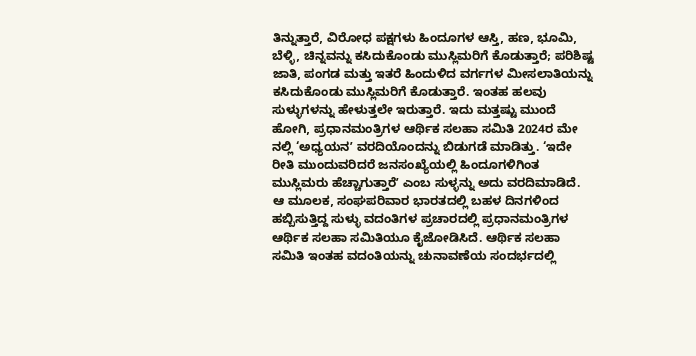ತಿನ್ನುತ್ತಾರೆ, ವಿರೋಧ ಪಕ್ಷಗಳು ಹಿಂದೂಗಳ ಆಸ್ತಿ, ಹಣ, ಭೂಮಿ, ಬೆಳ್ಳಿ, ಚಿನ್ನವನ್ನು ಕಸಿದುಕೊಂಡು ಮುಸ್ಲಿಮರಿಗೆ ಕೊಡುತ್ತಾರೆ; ಪರಿಶಿಷ್ಟ ಜಾತಿ, ಪಂಗಡ ಮತ್ತು ಇತರೆ ಹಿಂದುಳಿದ ವರ್ಗಗಳ ಮೀಸಲಾತಿಯನ್ನು ಕಸಿದುಕೊಂಡು ಮುಸ್ಲಿಮರಿಗೆ ಕೊಡುತ್ತಾರೆ. ಇಂತಹ ಹಲವು ಸುಳ್ಳುಗಳನ್ನು ಹೇಳುತ್ತಲೇ ಇರುತ್ತಾರೆ. ಇದು ಮತ್ತಷ್ಟು ಮುಂದೆ ಹೋಗಿ, ಪ್ರಧಾನಮಂತ್ರಿಗಳ ಆರ್ಥಿಕ ಸಲಹಾ ಸಮಿತಿ 2024ರ ಮೇ ನಲ್ಲಿ ‘ಅಧ್ಯಯನʼ ವರದಿಯೊಂದನ್ನು ಬಿಡುಗಡೆ ಮಾಡಿತ್ತು. ‘ಇದೇ ರೀತಿ ಮುಂದುವರಿದರೆ ಜನಸಂಖ್ಯೆಯಲ್ಲಿ ಹಿಂದೂಗಳಿಗಿಂತ ಮುಸ್ಲಿಮರು ಹೆಚ್ಚಾಗುತ್ತಾರೆʼ ಎಂಬ ಸುಳ್ಳನ್ನು ಅದು ವರದಿಮಾಡಿದೆ. ಆ ಮೂಲಕ, ಸಂಘಪರಿವಾರ ಭಾರತದಲ್ಲಿ ಬಹಳ ದಿನಗಳಿಂದ ಹಬ್ಬಿಸುತ್ತಿದ್ದ ಸುಳ್ಳು ವದಂತಿಗಳ ಪ್ರಚಾರದಲ್ಲಿ ಪ್ರಧಾನಮಂತ್ರಿಗಳ ಆರ್ಥಿಕ ಸಲಹಾ ಸಮಿತಿಯೂ ಕೈಜೋಡಿಸಿದೆ. ಆರ್ಥಿಕ ಸಲಹಾ ಸಮಿತಿ ಇಂತಹ ವದಂತಿಯನ್ನು ಚುನಾವಣೆಯ ಸಂದರ್ಭದಲ್ಲಿ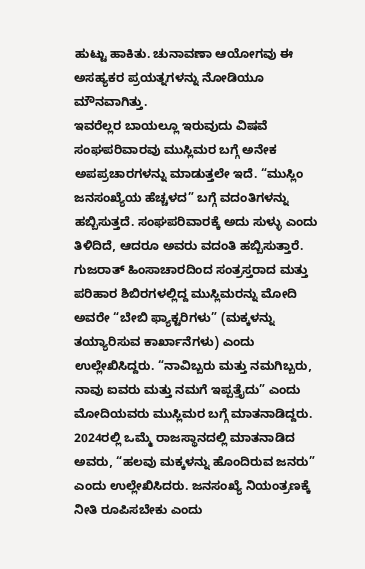ಹುಟ್ಟು ಹಾಕಿತು. ಚುನಾವಣಾ ಆಯೋಗವು ಈ ಅಸಹ್ಯಕರ ಪ್ರಯತ್ನಗಳನ್ನು ನೋಡಿಯೂ ಮೌನವಾಗಿತ್ತು.
ಇವರೆಲ್ಲರ ಬಾಯಲ್ಲೂ ಇರುವುದು ವಿಷವೆ
ಸಂಘಪರಿವಾರವು ಮುಸ್ಲಿಮರ ಬಗ್ಗೆ ಅನೇಕ ಅಪಪ್ರಚಾರಗಳನ್ನು ಮಾಡುತ್ತಲೇ ಇದೆ. “ಮುಸ್ಲಿಂ ಜನಸಂಖ್ಯೆಯ ಹೆಚ್ಚಳದ” ಬಗ್ಗೆ ವದಂತಿಗಳನ್ನು ಹಬ್ಬಿಸುತ್ತದೆ. ಸಂಘಪರಿವಾರಕ್ಕೆ ಅದು ಸುಳ್ಳು ಎಂದು ತಿಳಿದಿದೆ, ಆದರೂ ಅವರು ವದಂತಿ ಹಬ್ಬಿಸುತ್ತಾರೆ. ಗುಜರಾತ್ ಹಿಂಸಾಚಾರದಿಂದ ಸಂತ್ರಸ್ತರಾದ ಮತ್ತು ಪರಿಹಾರ ಶಿಬಿರಗಳಲ್ಲಿದ್ದ ಮುಸ್ಲಿಮರನ್ನು ಮೋದಿ ಅವರೇ “ಬೇಬಿ ಫ್ಯಾಕ್ಟರಿಗಳು” (ಮಕ್ಕಳನ್ನು ತಯ್ಯಾರಿಸುವ ಕಾರ್ಖಾನೆಗಳು) ಎಂದು ಉಲ್ಲೇಖಿಸಿದ್ದರು. “ನಾವಿಬ್ಬರು ಮತ್ತು ನಮಗಿಬ್ಬರು, ನಾವು ಐವರು ಮತ್ತು ನಮಗೆ ಇಪ್ಪತ್ತೈದು” ಎಂದು ಮೋದಿಯವರು ಮುಸ್ಲಿಮರ ಬಗ್ಗೆ ಮಾತನಾಡಿದ್ದರು. 2024ರಲ್ಲಿ ಒಮ್ಮೆ ರಾಜಸ್ಥಾನದಲ್ಲಿ ಮಾತನಾಡಿದ ಅವರು, “ಹಲವು ಮಕ್ಕಳನ್ನು ಹೊಂದಿರುವ ಜನರು” ಎಂದು ಉಲ್ಲೇಖಿಸಿದರು. ಜನಸಂಖ್ಯೆ ನಿಯಂತ್ರಣಕ್ಕೆ ನೀತಿ ರೂಪಿಸಬೇಕು ಎಂದು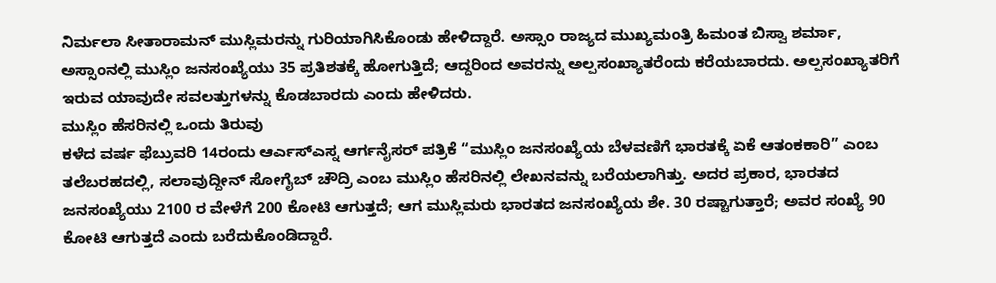ನಿರ್ಮಲಾ ಸೀತಾರಾಮನ್ ಮುಸ್ಲಿಮರನ್ನು ಗುರಿಯಾಗಿಸಿಕೊಂಡು ಹೇಳಿದ್ದಾರೆ. ಅಸ್ಸಾಂ ರಾಜ್ಯದ ಮುಖ್ಯಮಂತ್ರಿ ಹಿಮಂತ ಬಿಸ್ವಾ ಶರ್ಮಾ, ಅಸ್ಸಾಂನಲ್ಲಿ ಮುಸ್ಲಿಂ ಜನಸಂಖ್ಯೆಯು 35 ಪ್ರತಿಶತಕ್ಕೆ ಹೋಗುತ್ತಿದೆ; ಆದ್ದರಿಂದ ಅವರನ್ನು ಅಲ್ಪಸಂಖ್ಯಾತರೆಂದು ಕರೆಯಬಾರದು. ಅಲ್ಪಸಂಖ್ಯಾತರಿಗೆ ಇರುವ ಯಾವುದೇ ಸವಲತ್ತುಗಳನ್ನು ಕೊಡಬಾರದು ಎಂದು ಹೇಳಿದರು.
ಮುಸ್ಲಿಂ ಹೆಸರಿನಲ್ಲಿ ಒಂದು ತಿರುವು
ಕಳೆದ ವರ್ಷ ಫೆಬ್ರುವರಿ 14ರಂದು ಆರ್ಎಸ್ಎಸ್ನ ಆರ್ಗನೈಸರ್ ಪತ್ರಿಕೆ “ಮುಸ್ಲಿಂ ಜನಸಂಖ್ಯೆಯ ಬೆಳವಣಿಗೆ ಭಾರತಕ್ಕೆ ಏಕೆ ಆತಂಕಕಾರಿ” ಎಂಬ ತಲೆಬರಹದಲ್ಲಿ, ಸಲಾವುದ್ದೀನ್ ಸೋಗೈಬ್ ಚೌದ್ರಿ ಎಂಬ ಮುಸ್ಲಿಂ ಹೆಸರಿನಲ್ಲಿ ಲೇಖನವನ್ನು ಬರೆಯಲಾಗಿತ್ತು. ಅದರ ಪ್ರಕಾರ, ಭಾರತದ ಜನಸಂಖ್ಯೆಯು 2100 ರ ವೇಳೆಗೆ 200 ಕೋಟಿ ಆಗುತ್ತದೆ; ಆಗ ಮುಸ್ಲಿಮರು ಭಾರತದ ಜನಸಂಖ್ಯೆಯ ಶೇ. 30 ರಷ್ಟಾಗುತ್ತಾರೆ; ಅವರ ಸಂಖ್ಯೆ 90 ಕೋಟಿ ಆಗುತ್ತದೆ ಎಂದು ಬರೆದುಕೊಂಡಿದ್ದಾರೆ.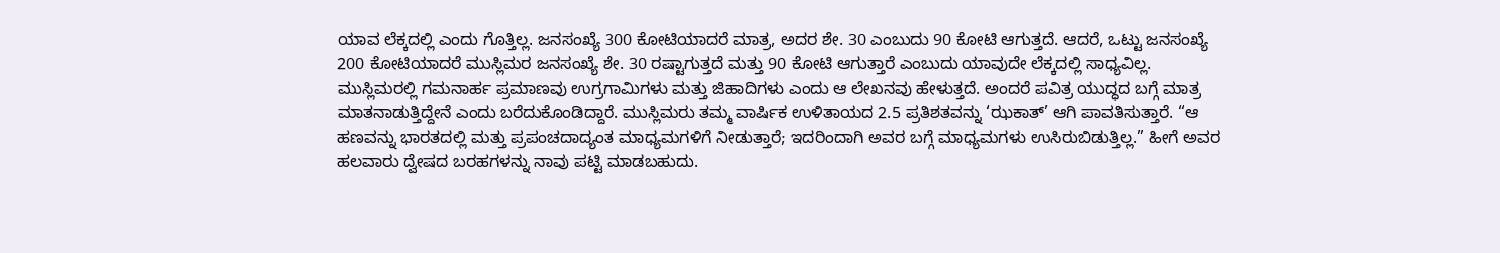ಯಾವ ಲೆಕ್ಕದಲ್ಲಿ ಎಂದು ಗೊತ್ತಿಲ್ಲ. ಜನಸಂಖ್ಯೆ 300 ಕೋಟಿಯಾದರೆ ಮಾತ್ರ, ಅದರ ಶೇ. 30 ಎಂಬುದು 90 ಕೋಟಿ ಆಗುತ್ತದೆ. ಆದರೆ, ಒಟ್ಟು ಜನಸಂಖ್ಯೆ 200 ಕೋಟಿಯಾದರೆ ಮುಸ್ಲಿಮರ ಜನಸಂಖ್ಯೆ ಶೇ. 30 ರಷ್ಟಾಗುತ್ತದೆ ಮತ್ತು 90 ಕೋಟಿ ಆಗುತ್ತಾರೆ ಎಂಬುದು ಯಾವುದೇ ಲೆಕ್ಕದಲ್ಲಿ ಸಾಧ್ಯವಿಲ್ಲ. ಮುಸ್ಲಿಮರಲ್ಲಿ ಗಮನಾರ್ಹ ಪ್ರಮಾಣವು ಉಗ್ರಗಾಮಿಗಳು ಮತ್ತು ಜಿಹಾದಿಗಳು ಎಂದು ಆ ಲೇಖನವು ಹೇಳುತ್ತದೆ. ಅಂದರೆ ಪವಿತ್ರ ಯುದ್ಧದ ಬಗ್ಗೆ ಮಾತ್ರ ಮಾತನಾಡುತ್ತಿದ್ದೇನೆ ಎಂದು ಬರೆದುಕೊಂಡಿದ್ದಾರೆ. ಮುಸ್ಲಿಮರು ತಮ್ಮ ವಾರ್ಷಿಕ ಉಳಿತಾಯದ 2.5 ಪ್ರತಿಶತವನ್ನು ‘ಝಕಾತ್’ ಆಗಿ ಪಾವತಿಸುತ್ತಾರೆ. “ಆ ಹಣವನ್ನು ಭಾರತದಲ್ಲಿ ಮತ್ತು ಪ್ರಪಂಚದಾದ್ಯಂತ ಮಾಧ್ಯಮಗಳಿಗೆ ನೀಡುತ್ತಾರೆ; ಇದರಿಂದಾಗಿ ಅವರ ಬಗ್ಗೆ ಮಾಧ್ಯಮಗಳು ಉಸಿರುಬಿಡುತ್ತಿಲ್ಲ.” ಹೀಗೆ ಅವರ ಹಲವಾರು ದ್ವೇಷದ ಬರಹಗಳನ್ನು ನಾವು ಪಟ್ಟಿ ಮಾಡಬಹುದು.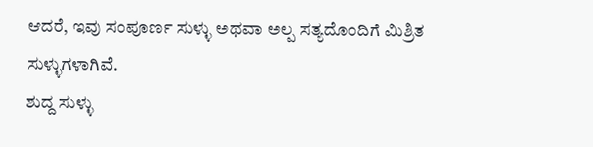ಆದರೆ, ಇವು ಸಂಪೂರ್ಣ ಸುಳ್ಳು ಅಥವಾ ಅಲ್ಪ ಸತ್ಯದೊಂದಿಗೆ ಮಿಶ್ರಿತ ಸುಳ್ಳುಗಳಾಗಿವೆ.
ಶುದ್ದ ಸುಳ್ಳು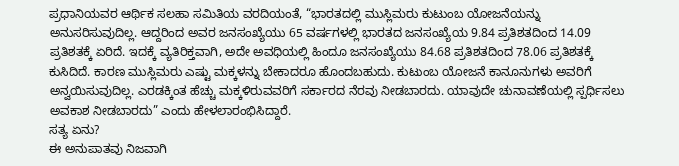ಪ್ರಧಾನಿಯವರ ಆರ್ಥಿಕ ಸಲಹಾ ಸಮಿತಿಯ ವರದಿಯಂತೆ, “ಭಾರತದಲ್ಲಿ ಮುಸ್ಲಿಮರು ಕುಟುಂಬ ಯೋಜನೆಯನ್ನು ಅನುಸರಿಸುವುದಿಲ್ಲ. ಆದ್ದರಿಂದ ಅವರ ಜನಸಂಖ್ಯೆಯು 65 ವರ್ಷಗಳಲ್ಲಿ ಭಾರತದ ಜನಸಂಖ್ಯೆಯ 9.84 ಪ್ರತಿಶತದಿಂದ 14.09 ಪ್ರತಿಶತಕ್ಕೆ ಏರಿದೆ. ಇದಕ್ಕೆ ವ್ಯತಿರಿಕ್ತವಾಗಿ, ಅದೇ ಅವಧಿಯಲ್ಲಿ ಹಿಂದೂ ಜನಸಂಖ್ಯೆಯು 84.68 ಪ್ರತಿಶತದಿಂದ 78.06 ಪ್ರತಿಶತಕ್ಕೆ ಕುಸಿದಿದೆ. ಕಾರಣ ಮುಸ್ಲಿಮರು ಎಷ್ಟು ಮಕ್ಕಳನ್ನು ಬೇಕಾದರೂ ಹೊಂದಬಹುದು. ಕುಟುಂಬ ಯೋಜನೆ ಕಾನೂನುಗಳು ಅವರಿಗೆ ಅನ್ವಯಿಸುವುದಿಲ್ಲ. ಎರಡಕ್ಕಿಂತ ಹೆಚ್ಚು ಮಕ್ಕಳಿರುವವರಿಗೆ ಸರ್ಕಾರದ ನೆರವು ನೀಡಬಾರದು. ಯಾವುದೇ ಚುನಾವಣೆಯಲ್ಲಿ ಸ್ಪರ್ಧಿಸಲು ಅವಕಾಶ ನೀಡಬಾರದು” ಎಂದು ಹೇಳಲಾರಂಭಿಸಿದ್ದಾರೆ.
ಸತ್ಯ ಏನು?
ಈ ಅನುಪಾತವು ನಿಜವಾಗಿ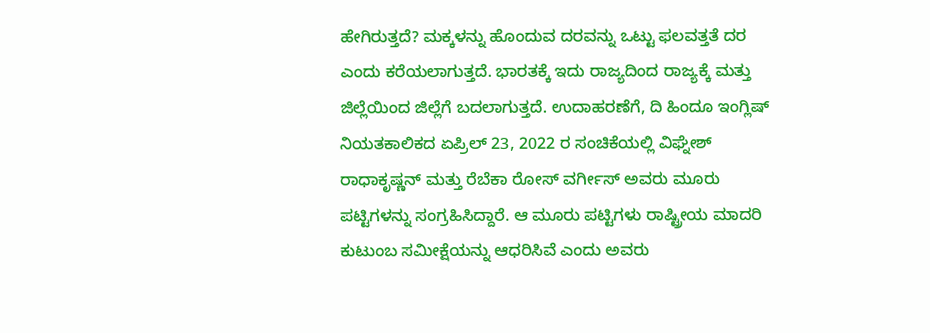ಹೇಗಿರುತ್ತದೆ? ಮಕ್ಕಳನ್ನು ಹೊಂದುವ ದರವನ್ನು ಒಟ್ಟು ಫಲವತ್ತತೆ ದರ ಎಂದು ಕರೆಯಲಾಗುತ್ತದೆ. ಭಾರತಕ್ಕೆ ಇದು ರಾಜ್ಯದಿಂದ ರಾಜ್ಯಕ್ಕೆ ಮತ್ತು ಜಿಲ್ಲೆಯಿಂದ ಜಿಲ್ಲೆಗೆ ಬದಲಾಗುತ್ತದೆ. ಉದಾಹರಣೆಗೆ, ದಿ ಹಿಂದೂ ಇಂಗ್ಲಿಷ್ ನಿಯತಕಾಲಿಕದ ಏಪ್ರಿಲ್ 23, 2022 ರ ಸಂಚಿಕೆಯಲ್ಲಿ ವಿಘ್ನೇಶ್ ರಾಧಾಕೃಷ್ಣನ್ ಮತ್ತು ರೆಬೆಕಾ ರೋಸ್ ವರ್ಗೀಸ್ ಅವರು ಮೂರು ಪಟ್ಟಿಗಳನ್ನು ಸಂಗ್ರಹಿಸಿದ್ದಾರೆ. ಆ ಮೂರು ಪಟ್ಟಿಗಳು ರಾಷ್ಟ್ರೀಯ ಮಾದರಿ ಕುಟುಂಬ ಸಮೀಕ್ಷೆಯನ್ನು ಆಧರಿಸಿವೆ ಎಂದು ಅವರು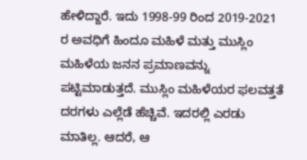ಹೇಳಿದ್ದಾರೆ. ಇದು 1998-99 ರಿಂದ 2019-2021 ರ ಅವಧಿಗೆ ಹಿಂದೂ ಮಹಿಳೆ ಮತ್ತು ಮುಸ್ಲಿಂ ಮಹಿಳೆಯ ಜನನ ಪ್ರಮಾಣವನ್ನು ಪಟ್ಟಿಮಾಡುತ್ತದೆ. ಮುಸ್ಲಿಂ ಮಹಿಳೆಯರ ಫಲವತ್ತತೆ ದರಗಳು ಎಲ್ಲೆಡೆ ಹೆಚ್ಚಿವೆ. ಇದರಲ್ಲಿ ಎರಡು ಮಾತಿಲ್ಲ. ಆದರೆ, ಆ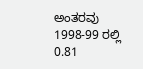ಅಂತರವು 1998-99 ರಲ್ಲಿ 0.81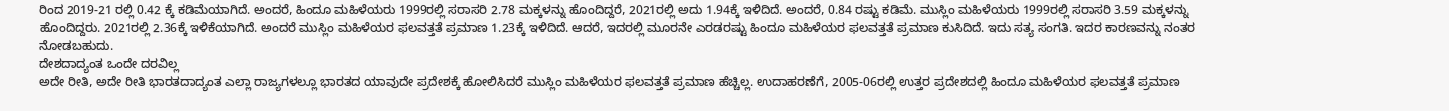ರಿಂದ 2019-21 ರಲ್ಲಿ 0.42 ಕ್ಕೆ ಕಡಿಮೆಯಾಗಿದೆ. ಅಂದರೆ, ಹಿಂದೂ ಮಹಿಳೆಯರು 1999ರಲ್ಲಿ ಸರಾಸರಿ 2.78 ಮಕ್ಕಳನ್ನು ಹೊಂದಿದ್ದರೆ, 2021ರಲ್ಲಿ ಅದು 1.94ಕ್ಕೆ ಇಳಿದಿದೆ. ಅಂದರೆ, 0.84 ರಷ್ಟು ಕಡಿಮೆ. ಮುಸ್ಲಿಂ ಮಹಿಳೆಯರು 1999ರಲ್ಲಿ ಸರಾಸರಿ 3.59 ಮಕ್ಕಳನ್ನು ಹೊಂದಿದ್ದರು. 2021ರಲ್ಲಿ 2.36ಕ್ಕೆ ಇಳಿಕೆಯಾಗಿದೆ. ಅಂದರೆ ಮುಸ್ಲಿಂ ಮಹಿಳೆಯರ ಫಲವತ್ತತೆ ಪ್ರಮಾಣ 1.23ಕ್ಕೆ ಇಳಿದಿದೆ. ಆದರೆ, ಇದರಲ್ಲಿ ಮೂರನೇ ಎರಡರಷ್ಟು ಹಿಂದೂ ಮಹಿಳೆಯರ ಫಲವತ್ತತೆ ಪ್ರಮಾಣ ಕುಸಿದಿದೆ. ಇದು ಸತ್ಯ ಸಂಗತಿ. ಇದರ ಕಾರಣವನ್ನು ನಂತರ ನೋಡಬಹುದು.
ದೇಶದಾದ್ಯಂತ ಒಂದೇ ದರವಿಲ್ಲ
ಅದೇ ರೀತಿ, ಅದೇ ರೀತಿ ಭಾರತದಾದ್ಯಂತ ಎಲ್ಲಾ ರಾಜ್ಯಗಳಲ್ಲೂ ಭಾರತದ ಯಾವುದೇ ಪ್ರದೇಶಕ್ಕೆ ಹೋಲಿಸಿದರೆ ಮುಸ್ಲಿಂ ಮಹಿಳೆಯರ ಫಲವತ್ತತೆ ಪ್ರಮಾಣ ಹೆಚ್ಚಿಲ್ಲ. ಉದಾಹರಣೆಗೆ, 2005-06ರಲ್ಲಿ ಉತ್ತರ ಪ್ರದೇಶದಲ್ಲಿ ಹಿಂದೂ ಮಹಿಳೆಯರ ಫಲವತ್ತತೆ ಪ್ರಮಾಣ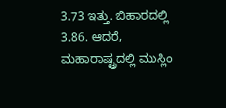3.73 ಇತ್ತು. ಬಿಹಾರದಲ್ಲಿ 3.86. ಆದರೆ, ಮಹಾರಾಷ್ಟ್ರದಲ್ಲಿ ಮುಸ್ಲಿಂ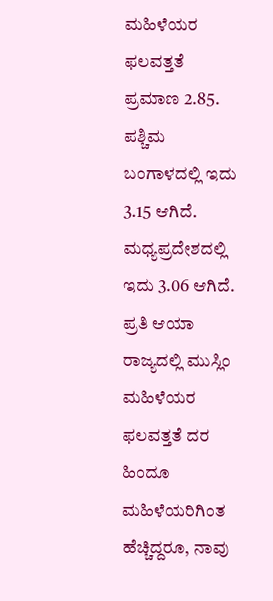ಮಹಿಳೆಯರ ಫಲವತ್ತತೆ ಪ್ರಮಾಣ 2.85. ಪಶ್ಚಿಮ ಬಂಗಾಳದಲ್ಲಿ ಇದು 3.15 ಆಗಿದೆ. ಮಧ್ಯಪ್ರದೇಶದಲ್ಲಿ ಇದು 3.06 ಆಗಿದೆ. ಪ್ರತಿ ಆಯಾ ರಾಜ್ಯದಲ್ಲಿ ಮುಸ್ಲಿಂ ಮಹಿಳೆಯರ ಫಲವತ್ತತೆ ದರ ಹಿಂದೂ ಮಹಿಳೆಯರಿಗಿಂತ ಹೆಚ್ಚಿದ್ದರೂ, ನಾವು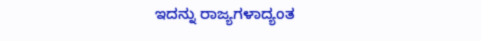ಇದನ್ನು ರಾಜ್ಯಗಳಾದ್ಯಂತ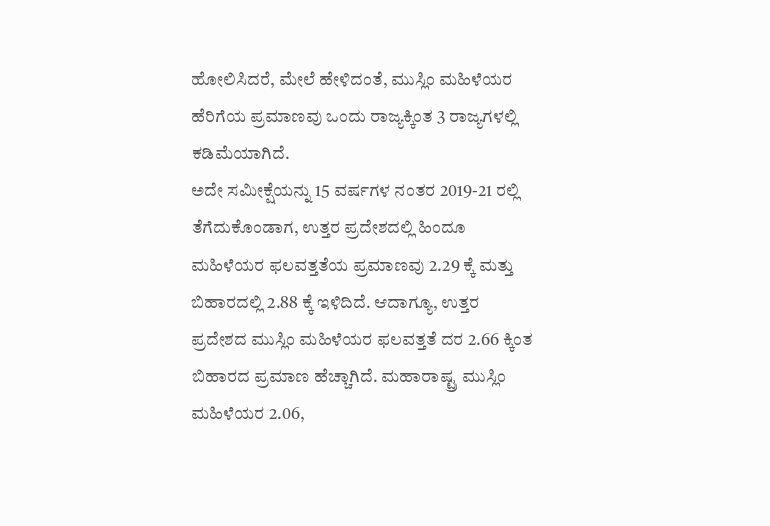ಹೋಲಿಸಿದರೆ, ಮೇಲೆ ಹೇಳಿದಂತೆ, ಮುಸ್ಲಿಂ ಮಹಿಳೆಯರ ಹೆರಿಗೆಯ ಪ್ರಮಾಣವು ಒಂದು ರಾಜ್ಯಕ್ಕಿಂತ 3 ರಾಜ್ಯಗಳಲ್ಲಿ ಕಡಿಮೆಯಾಗಿದೆ.
ಅದೇ ಸಮೀಕ್ಷೆಯನ್ನು 15 ವರ್ಷಗಳ ನಂತರ 2019-21 ರಲ್ಲಿ ತೆಗೆದುಕೊಂಡಾಗ, ಉತ್ತರ ಪ್ರದೇಶದಲ್ಲಿ ಹಿಂದೂ ಮಹಿಳೆಯರ ಫಲವತ್ತತೆಯ ಪ್ರಮಾಣವು 2.29 ಕ್ಕೆ ಮತ್ತು ಬಿಹಾರದಲ್ಲಿ 2.88 ಕ್ಕೆ ಇಳಿದಿದೆ. ಆದಾಗ್ಯೂ, ಉತ್ತರ ಪ್ರದೇಶದ ಮುಸ್ಲಿಂ ಮಹಿಳೆಯರ ಫಲವತ್ತತೆ ದರ 2.66 ಕ್ಕಿಂತ ಬಿಹಾರದ ಪ್ರಮಾಣ ಹೆಚ್ಚಾಗಿದೆ. ಮಹಾರಾಷ್ಟ್ರ ಮುಸ್ಲಿಂ ಮಹಿಳೆಯರ 2.06,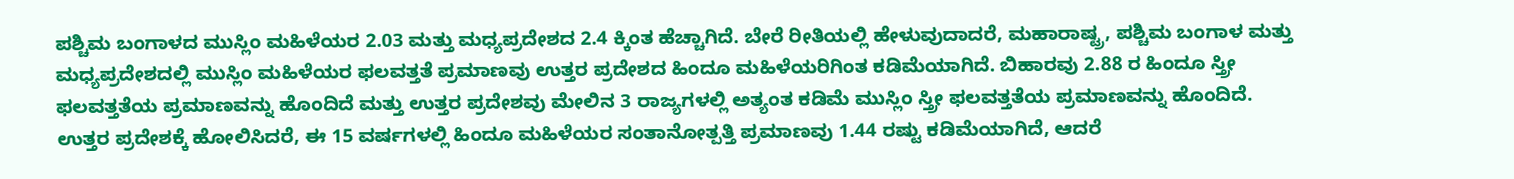ಪಶ್ಚಿಮ ಬಂಗಾಳದ ಮುಸ್ಲಿಂ ಮಹಿಳೆಯರ 2.03 ಮತ್ತು ಮಧ್ಯಪ್ರದೇಶದ 2.4 ಕ್ಕಿಂತ ಹೆಚ್ಚಾಗಿದೆ. ಬೇರೆ ರೀತಿಯಲ್ಲಿ ಹೇಳುವುದಾದರೆ, ಮಹಾರಾಷ್ಟ್ರ, ಪಶ್ಚಿಮ ಬಂಗಾಳ ಮತ್ತು ಮಧ್ಯಪ್ರದೇಶದಲ್ಲಿ ಮುಸ್ಲಿಂ ಮಹಿಳೆಯರ ಫಲವತ್ತತೆ ಪ್ರಮಾಣವು ಉತ್ತರ ಪ್ರದೇಶದ ಹಿಂದೂ ಮಹಿಳೆಯರಿಗಿಂತ ಕಡಿಮೆಯಾಗಿದೆ. ಬಿಹಾರವು 2.88 ರ ಹಿಂದೂ ಸ್ತ್ರೀ ಫಲವತ್ತತೆಯ ಪ್ರಮಾಣವನ್ನು ಹೊಂದಿದೆ ಮತ್ತು ಉತ್ತರ ಪ್ರದೇಶವು ಮೇಲಿನ 3 ರಾಜ್ಯಗಳಲ್ಲಿ ಅತ್ಯಂತ ಕಡಿಮೆ ಮುಸ್ಲಿಂ ಸ್ತ್ರೀ ಫಲವತ್ತತೆಯ ಪ್ರಮಾಣವನ್ನು ಹೊಂದಿದೆ. ಉತ್ತರ ಪ್ರದೇಶಕ್ಕೆ ಹೋಲಿಸಿದರೆ, ಈ 15 ವರ್ಷಗಳಲ್ಲಿ ಹಿಂದೂ ಮಹಿಳೆಯರ ಸಂತಾನೋತ್ಪತ್ತಿ ಪ್ರಮಾಣವು 1.44 ರಷ್ಟು ಕಡಿಮೆಯಾಗಿದೆ, ಆದರೆ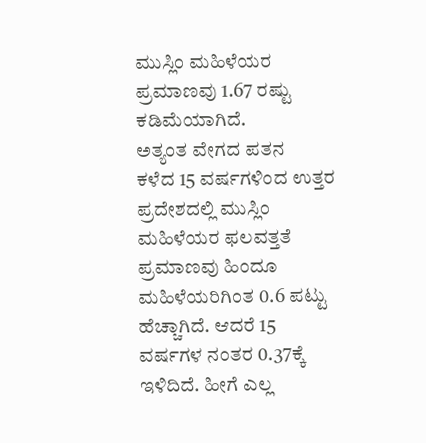ಮುಸ್ಲಿಂ ಮಹಿಳೆಯರ ಪ್ರಮಾಣವು 1.67 ರಷ್ಟು ಕಡಿಮೆಯಾಗಿದೆ.
ಅತ್ಯಂತ ವೇಗದ ಪತನ
ಕಳೆದ 15 ವರ್ಷಗಳಿಂದ ಉತ್ತರ ಪ್ರದೇಶದಲ್ಲಿ ಮುಸ್ಲಿಂ ಮಹಿಳೆಯರ ಫಲವತ್ತತೆ ಪ್ರಮಾಣವು ಹಿಂದೂ ಮಹಿಳೆಯರಿಗಿಂತ 0.6 ಪಟ್ಟು ಹೆಚ್ಚಾಗಿದೆ. ಆದರೆ 15 ವರ್ಷಗಳ ನಂತರ 0.37ಕ್ಕೆ ಇಳಿದಿದೆ. ಹೀಗೆ ಎಲ್ಲ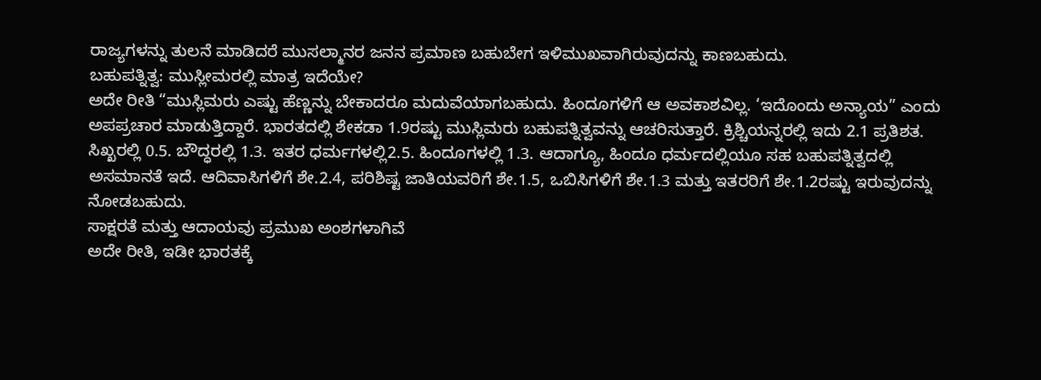ರಾಜ್ಯಗಳನ್ನು ತುಲನೆ ಮಾಡಿದರೆ ಮುಸಲ್ಮಾನರ ಜನನ ಪ್ರಮಾಣ ಬಹುಬೇಗ ಇಳಿಮುಖವಾಗಿರುವುದನ್ನು ಕಾಣಬಹುದು.
ಬಹುಪತ್ನಿತ್ವ: ಮುಸ್ಲೀಮರಲ್ಲಿ ಮಾತ್ರ ಇದೆಯೇ?
ಅದೇ ರೀತಿ “ಮುಸ್ಲಿಮರು ಎಷ್ಟು ಹೆಣ್ಣನ್ನು ಬೇಕಾದರೂ ಮದುವೆಯಾಗಬಹುದು. ಹಿಂದೂಗಳಿಗೆ ಆ ಅವಕಾಶವಿಲ್ಲ. ‘ಇದೊಂದು ಅನ್ಯಾಯ” ಎಂದು ಅಪಪ್ರಚಾರ ಮಾಡುತ್ತಿದ್ದಾರೆ. ಭಾರತದಲ್ಲಿ ಶೇಕಡಾ 1.9ರಷ್ಟು ಮುಸ್ಲಿಮರು ಬಹುಪತ್ನಿತ್ವವನ್ನು ಆಚರಿಸುತ್ತಾರೆ. ಕ್ರಿಶ್ಚಿಯನ್ನರಲ್ಲಿ ಇದು 2.1 ಪ್ರತಿಶತ. ಸಿಖ್ಖರಲ್ಲಿ 0.5. ಬೌದ್ಧರಲ್ಲಿ 1.3. ಇತರ ಧರ್ಮಗಳಲ್ಲಿ2.5. ಹಿಂದೂಗಳಲ್ಲಿ 1.3. ಆದಾಗ್ಯೂ, ಹಿಂದೂ ಧರ್ಮದಲ್ಲಿಯೂ ಸಹ ಬಹುಪತ್ನಿತ್ವದಲ್ಲಿ ಅಸಮಾನತೆ ಇದೆ. ಆದಿವಾಸಿಗಳಿಗೆ ಶೇ.2.4, ಪರಿಶಿಷ್ಟ ಜಾತಿಯವರಿಗೆ ಶೇ.1.5, ಒಬಿಸಿಗಳಿಗೆ ಶೇ.1.3 ಮತ್ತು ಇತರರಿಗೆ ಶೇ.1.2ರಷ್ಟು ಇರುವುದನ್ನು ನೋಡಬಹುದು.
ಸಾಕ್ಷರತೆ ಮತ್ತು ಆದಾಯವು ಪ್ರಮುಖ ಅಂಶಗಳಾಗಿವೆ
ಅದೇ ರೀತಿ, ಇಡೀ ಭಾರತಕ್ಕೆ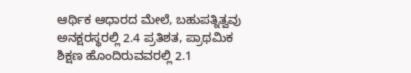ಆರ್ಥಿಕ ಆಧಾರದ ಮೇಲೆ, ಬಹುಪತ್ನಿತ್ವವು ಅನಕ್ಷರಸ್ಥರಲ್ಲಿ 2.4 ಪ್ರತಿಶತ, ಪ್ರಾಥಮಿಕ ಶಿಕ್ಷಣ ಹೊಂದಿರುವವರಲ್ಲಿ 2.1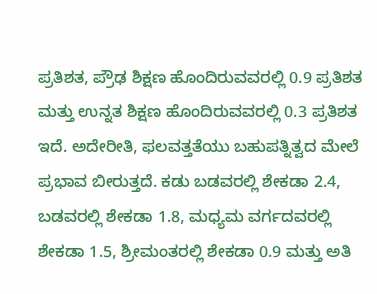ಪ್ರತಿಶತ, ಪ್ರೌಢ ಶಿಕ್ಷಣ ಹೊಂದಿರುವವರಲ್ಲಿ 0.9 ಪ್ರತಿಶತ ಮತ್ತು ಉನ್ನತ ಶಿಕ್ಷಣ ಹೊಂದಿರುವವರಲ್ಲಿ 0.3 ಪ್ರತಿಶತ ಇದೆ. ಅದೇರೀತಿ, ಫಲವತ್ತತೆಯು ಬಹುಪತ್ನಿತ್ವದ ಮೇಲೆ ಪ್ರಭಾವ ಬೀರುತ್ತದೆ. ಕಡು ಬಡವರಲ್ಲಿ ಶೇಕಡಾ 2.4, ಬಡವರಲ್ಲಿ ಶೇಕಡಾ 1.8, ಮಧ್ಯಮ ವರ್ಗದವರಲ್ಲಿ ಶೇಕಡಾ 1.5, ಶ್ರೀಮಂತರಲ್ಲಿ ಶೇಕಡಾ 0.9 ಮತ್ತು ಅತಿ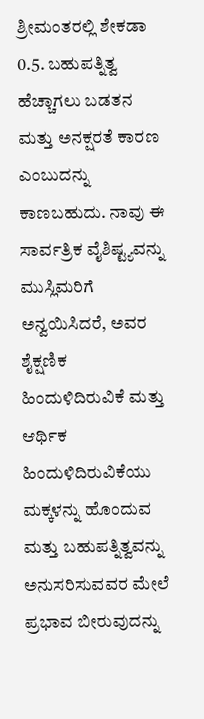ಶ್ರೀಮಂತರಲ್ಲಿ ಶೇಕಡಾ 0.5. ಬಹುಪತ್ನಿತ್ವ ಹೆಚ್ಚಾಗಲು ಬಡತನ ಮತ್ತು ಅನಕ್ಷರತೆ ಕಾರಣ ಎಂಬುದನ್ನು ಕಾಣಬಹುದು. ನಾವು ಈ ಸಾರ್ವತ್ರಿಕ ವೈಶಿಷ್ಟ್ಯವನ್ನು ಮುಸ್ಲಿಮರಿಗೆ ಅನ್ವಯಿಸಿದರೆ, ಅವರ ಶೈಕ್ಷಣಿಕ ಹಿಂದುಳಿದಿರುವಿಕೆ ಮತ್ತು ಆರ್ಥಿಕ ಹಿಂದುಳಿದಿರುವಿಕೆಯು ಮಕ್ಕಳನ್ನು ಹೊಂದುವ ಮತ್ತು ಬಹುಪತ್ನಿತ್ವವನ್ನು ಅನುಸರಿಸುವವರ ಮೇಲೆ ಪ್ರಭಾವ ಬೀರುವುದನ್ನು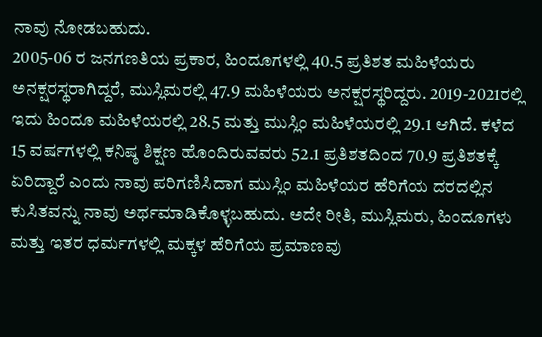ನಾವು ನೋಡಬಹುದು.
2005-06 ರ ಜನಗಣತಿಯ ಪ್ರಕಾರ, ಹಿಂದೂಗಳಲ್ಲಿ 40.5 ಪ್ರತಿಶತ ಮಹಿಳೆಯರು ಅನಕ್ಷರಸ್ಥರಾಗಿದ್ದರೆ, ಮುಸ್ಲಿಮರಲ್ಲಿ 47.9 ಮಹಿಳೆಯರು ಅನಕ್ಷರಸ್ಥರಿದ್ದರು. 2019-2021ರಲ್ಲಿ ಇದು ಹಿಂದೂ ಮಹಿಳೆಯರಲ್ಲಿ 28.5 ಮತ್ತು ಮುಸ್ಲಿಂ ಮಹಿಳೆಯರಲ್ಲಿ 29.1 ಆಗಿದೆ. ಕಳೆದ 15 ವರ್ಷಗಳಲ್ಲಿ ಕನಿಷ್ಠ ಶಿಕ್ಷಣ ಹೊಂದಿರುವವರು 52.1 ಪ್ರತಿಶತದಿಂದ 70.9 ಪ್ರತಿಶತಕ್ಕೆ ಏರಿದ್ದಾರೆ ಎಂದು ನಾವು ಪರಿಗಣಿಸಿದಾಗ ಮುಸ್ಲಿಂ ಮಹಿಳೆಯರ ಹೆರಿಗೆಯ ದರದಲ್ಲಿನ ಕುಸಿತವನ್ನು ನಾವು ಅರ್ಥಮಾಡಿಕೊಳ್ಳಬಹುದು. ಅದೇ ರೀತಿ, ಮುಸ್ಲಿಮರು, ಹಿಂದೂಗಳು ಮತ್ತು ಇತರ ಧರ್ಮಗಳಲ್ಲಿ ಮಕ್ಕಳ ಹೆರಿಗೆಯ ಪ್ರಮಾಣವು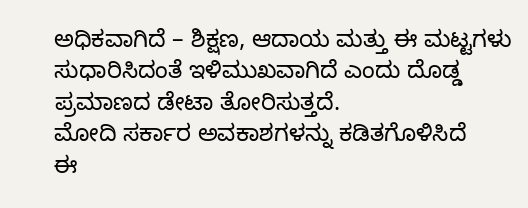ಅಧಿಕವಾಗಿದೆ – ಶಿಕ್ಷಣ, ಆದಾಯ ಮತ್ತು ಈ ಮಟ್ಟಗಳು ಸುಧಾರಿಸಿದಂತೆ ಇಳಿಮುಖವಾಗಿದೆ ಎಂದು ದೊಡ್ಡ ಪ್ರಮಾಣದ ಡೇಟಾ ತೋರಿಸುತ್ತದೆ.
ಮೋದಿ ಸರ್ಕಾರ ಅವಕಾಶಗಳನ್ನು ಕಡಿತಗೊಳಿಸಿದೆ
ಈ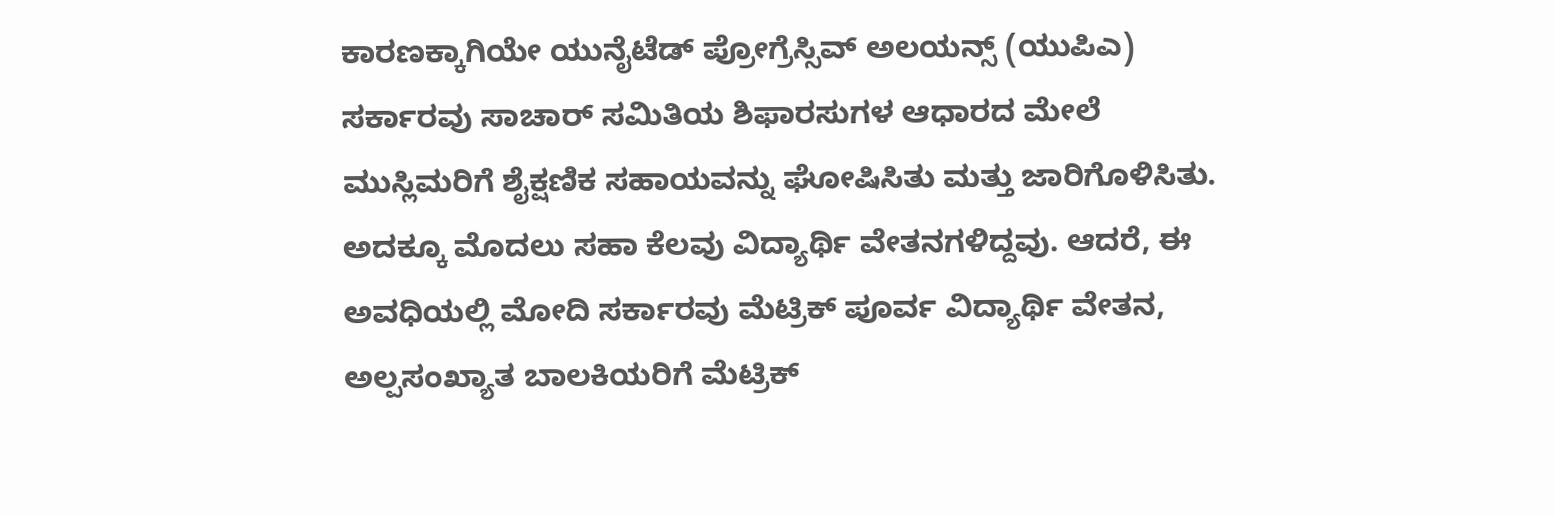ಕಾರಣಕ್ಕಾಗಿಯೇ ಯುನೈಟೆಡ್ ಪ್ರೋಗ್ರೆಸ್ಸಿವ್ ಅಲಯನ್ಸ್ (ಯುಪಿಎ) ಸರ್ಕಾರವು ಸಾಚಾರ್ ಸಮಿತಿಯ ಶಿಫಾರಸುಗಳ ಆಧಾರದ ಮೇಲೆ ಮುಸ್ಲಿಮರಿಗೆ ಶೈಕ್ಷಣಿಕ ಸಹಾಯವನ್ನು ಘೋಷಿಸಿತು ಮತ್ತು ಜಾರಿಗೊಳಿಸಿತು. ಅದಕ್ಕೂ ಮೊದಲು ಸಹಾ ಕೆಲವು ವಿದ್ಯಾರ್ಥಿ ವೇತನಗಳಿದ್ದವು. ಆದರೆ, ಈ ಅವಧಿಯಲ್ಲಿ ಮೋದಿ ಸರ್ಕಾರವು ಮೆಟ್ರಿಕ್ ಪೂರ್ವ ವಿದ್ಯಾರ್ಥಿ ವೇತನ, ಅಲ್ಪಸಂಖ್ಯಾತ ಬಾಲಕಿಯರಿಗೆ ಮೆಟ್ರಿಕ್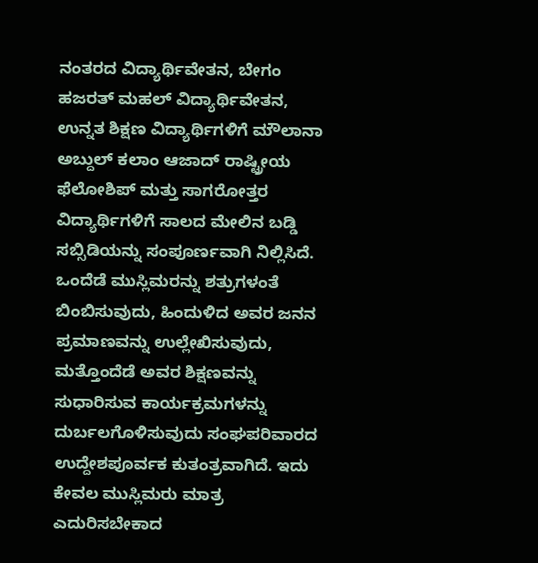ನಂತರದ ವಿದ್ಯಾರ್ಥಿವೇತನ, ಬೇಗಂ ಹಜರತ್ ಮಹಲ್ ವಿದ್ಯಾರ್ಥಿವೇತನ, ಉನ್ನತ ಶಿಕ್ಷಣ ವಿದ್ಯಾರ್ಥಿಗಳಿಗೆ ಮೌಲಾನಾ ಅಬ್ದುಲ್ ಕಲಾಂ ಆಜಾದ್ ರಾಷ್ಟ್ರೀಯ ಫೆಲೋಶಿಪ್ ಮತ್ತು ಸಾಗರೋತ್ತರ ವಿದ್ಯಾರ್ಥಿಗಳಿಗೆ ಸಾಲದ ಮೇಲಿನ ಬಡ್ಡಿ ಸಬ್ಸಿಡಿಯನ್ನು ಸಂಪೂರ್ಣವಾಗಿ ನಿಲ್ಲಿಸಿದೆ. ಒಂದೆಡೆ ಮುಸ್ಲಿಮರನ್ನು ಶತ್ರುಗಳಂತೆ ಬಿಂಬಿಸುವುದು, ಹಿಂದುಳಿದ ಅವರ ಜನನ ಪ್ರಮಾಣವನ್ನು ಉಲ್ಲೇಖಿಸುವುದು, ಮತ್ತೊಂದೆಡೆ ಅವರ ಶಿಕ್ಷಣವನ್ನು ಸುಧಾರಿಸುವ ಕಾರ್ಯಕ್ರಮಗಳನ್ನು ದುರ್ಬಲಗೊಳಿಸುವುದು ಸಂಘಪರಿವಾರದ ಉದ್ದೇಶಪೂರ್ವಕ ಕುತಂತ್ರವಾಗಿದೆ. ಇದು ಕೇವಲ ಮುಸ್ಲಿಮರು ಮಾತ್ರ ಎದುರಿಸಬೇಕಾದ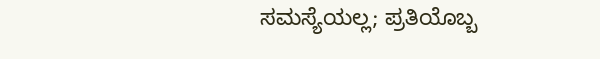ಸಮಸ್ಯೆಯಲ್ಲ; ಪ್ರತಿಯೊಬ್ಬ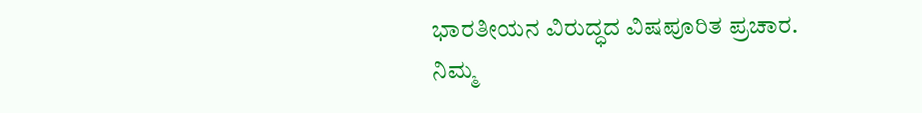ಭಾರತೀಯನ ವಿರುದ್ಧದ ವಿಷಪೂರಿತ ಪ್ರಚಾರ.
ನಿಮ್ಮ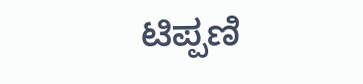ಟಿಪ್ಪಣಿ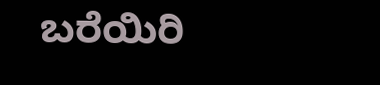ಬರೆಯಿರಿ